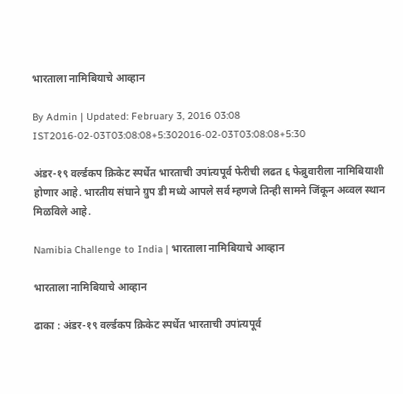भारताला नामिबियाचे आव्हान

By Admin | Updated: February 3, 2016 03:08 IST2016-02-03T03:08:08+5:302016-02-03T03:08:08+5:30

अंडर-१९ वर्ल्डकप क्रिकेट स्पर्धेत भारताची उपांत्यपूर्व फेरीची लढत ६ फेब्रुवारीला नामिबियाशी होणार आहे. भारतीय संघाने ग्रुप डी मध्ये आपले सर्व म्हणजे तिन्ही सामने जिंकून अव्वल स्थान मिळविले आहे.

Namibia Challenge to India | भारताला नामिबियाचे आव्हान

भारताला नामिबियाचे आव्हान

ढाका : अंडर-१९ वर्ल्डकप क्रिकेट स्पर्धेत भारताची उपांत्यपूर्व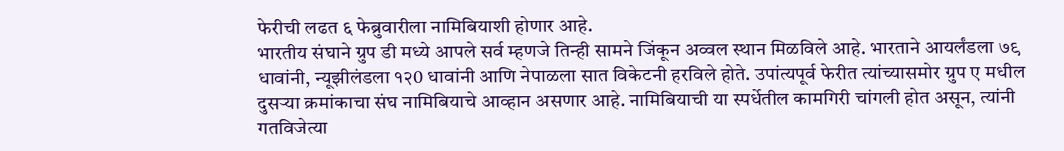फेरीची लढत ६ फेब्रुवारीला नामिबियाशी होणार आहे.
भारतीय संघाने ग्रुप डी मध्ये आपले सर्व म्हणजे तिन्ही सामने जिंकून अव्वल स्थान मिळविले आहे. भारताने आयर्लंडला ७९ धावांनी, न्यूझीलंडला १२0 धावांनी आणि नेपाळला सात विकेटनी हरविले होते. उपांत्यपूर्व फेरीत त्यांच्यासमोर ग्रुप ए मधील दुसऱ्या क्रमांकाचा संघ नामिबियाचे आव्हान असणार आहे. नामिबियाची या स्पर्धेतील कामगिरी चांगली होत असून, त्यांनी गतविजेत्या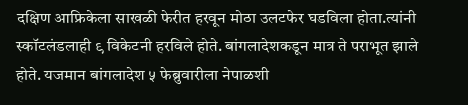दक्षिण आफ्रिकेला साखळी फेरीत हरवून मोठा उलटफेर घडविला होता.त्यांनी स्कॉटलंडलाही ९ विकेटनी हरविले होते. बांगलादेशकडून मात्र ते पराभूत झाले होते. यजमान बांगलादेश ५ फेब्रुवारीला नेपाळशी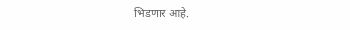भिडणार आहे.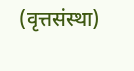(वृत्तसंस्था)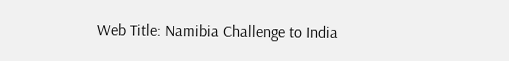Web Title: Namibia Challenge to India